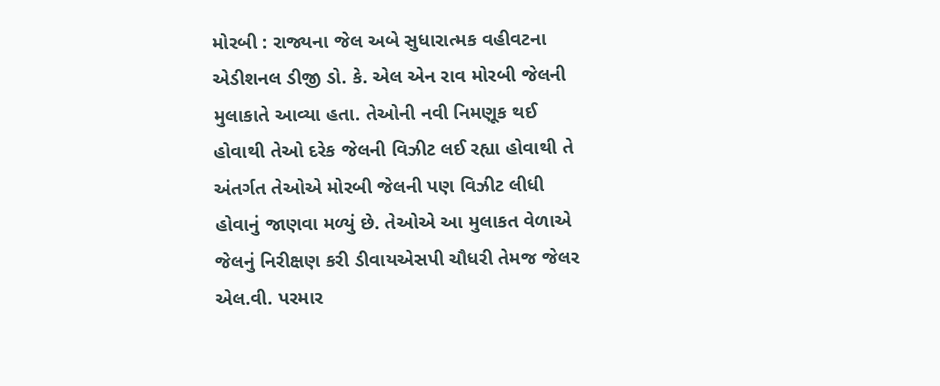મોરબી : રાજ્યના જેલ અબે સુધારાત્મક વહીવટના એડીશનલ ડીજી ડો. કે. એલ એન રાવ મોરબી જેલની મુલાકાતે આવ્યા હતા. તેઓની નવી નિમણૂક થઈ હોવાથી તેઓ દરેક જેલની વિઝીટ લઈ રહ્યા હોવાથી તે અંતર્ગત તેઓએ મોરબી જેલની પણ વિઝીટ લીધી હોવાનું જાણવા મળ્યું છે. તેઓએ આ મુલાકત વેળાએ જેલનું નિરીક્ષણ કરી ડીવાયએસપી ચૌધરી તેમજ જેલર એલ.વી. પરમાર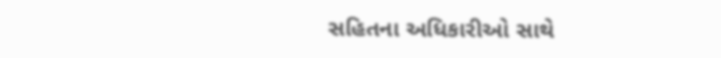સહિતના અધિકારીઓ સાથે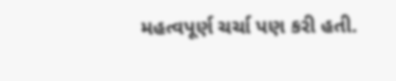મહત્વપૂર્ણ ચર્ચા પણ કરી હતી.